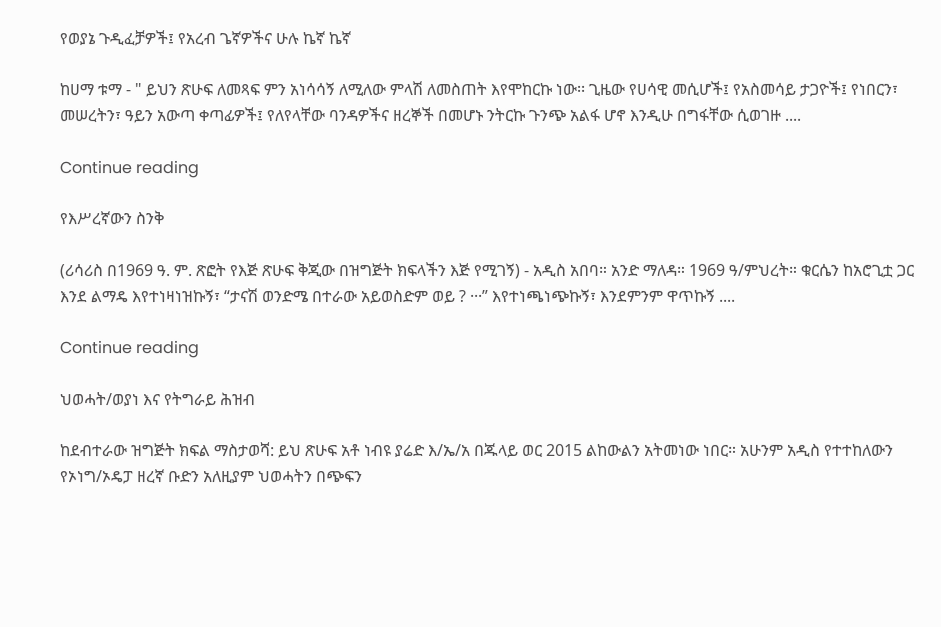የወያኔ ጉዲፈቻዎች፤ የአረብ ጌኛዎችና ሁሉ ኬኛ ኬኛ

ከሀማ ቱማ - " ይህን ጽሁፍ ለመጻፍ ምን አነሳሳኝ ለሚለው ምላሽ ለመስጠት እየሞከርኩ ነው፡፡ ጊዜው የሀሳዊ መሲሆች፤ የአስመሳይ ታጋዮች፤ የነበርን፣ መሠረትን፣ ዓይን አውጣ ቀጣፊዎች፤ የለየላቸው ባንዳዎችና ዘረኞች በመሆኑ ንትርኩ ጉንጭ አልፋ ሆኖ እንዲሁ በግፋቸው ሲወገዙ ....

Continue reading

የእሥረኛውን ስንቅ

(ሪሳሪስ በ1969 ዓ. ም. ጽፎት የእጅ ጽሁፍ ቅጂው በዝግጅት ክፍላችን እጅ የሚገኝ) - አዲስ አበባ። አንድ ማለዳ። 1969 ዓ/ምህረት። ቁርሴን ከአሮጊቷ ጋር እንደ ልማዴ እየተነዛነዝኩኝ፣ “ታናሽ ወንድሜ በተራው አይወስድም ወይ ? ···” እየተነጫነጭኩኝ፣ እንደምንም ዋጥኩኝ ....

Continue reading

ህወሓት/ወያነ እና የትግራይ ሕዝብ

ከደብተራው ዝግጅት ክፍል ማስታወሻ: ይህ ጽሁፍ አቶ ነብዩ ያሬድ እ/ኤ/አ በጁላይ ወር 2015 ልከውልን አትመነው ነበር። አሁንም አዲስ የተተከለውን የኦነግ/ኦዴፓ ዘረኛ ቡድን አለዚያም ህወሓትን በጭፍን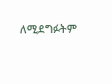ለሚደግፉትም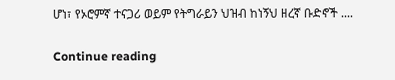ሆነ፣ የኦሮምኛ ተናጋሪ ወይም የትግራይን ህዝብ ከነኝህ ዘረኛ ቡድኖች ....

Continue reading